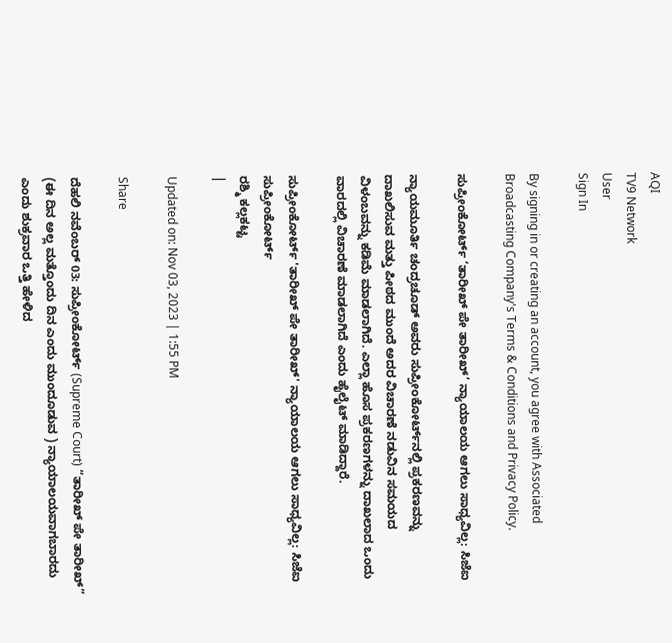AQI
TV9 Network
User
Sign In

By signing in or creating an account, you agree with Associated Broadcasting Company's Terms & Conditions and Privacy Policy.

ಸುಪ್ರೀಂಕೋರ್ಟ್ ‘ತಾರೀಖ್ ಪೇ ತಾರೀಖ್’ ನ್ಯಾಯಾಲಯ ಆಗಲು ಸಾಧ್ಯವಿಲ್ಲ: ಸಿಜೆಐ

ನ್ಯಾಯಮೂರ್ತಿ ಚಂದ್ರಚೂಡ್ ಅವರು ಸುಪ್ರೀಂಕೋರ್ಟ್‌ನಲ್ಲಿ ಪ್ರಕರಣವನ್ನು ದಾಖಲಿಸುವ ಮತ್ತು ಪೀಠದ ಮುಂದೆ ಅದರ ವಿಚಾರಣೆ ನಡುವಿನ ಸಮಯದ ವಿಳಂಬವನ್ನು ಕಡಿಮೆ ಮಾಡಲಾಗಿದೆ. ಎಲ್ಲಾ ಹೊಸ ಪ್ರಕರಣಗಳನ್ನು ದಾಖಲಾದ ಒಂದು ವಾರದಲ್ಲಿ ವಿಚಾರಣೆ ಮಾಡಲಾಗಿದೆ ಎಂದು ಹೈಲೈಟ್ ಮಾಡಿದ್ದಾರೆ.

ಸುಪ್ರೀಂಕೋರ್ಟ್ 'ತಾರೀಖ್ ಪೇ ತಾರೀಖ್' ನ್ಯಾಯಾಲಯ ಆಗಲು ಸಾಧ್ಯವಿಲ್ಲ: ಸಿಜೆಐ
ಸುಪ್ರೀಂಕೋರ್ಟ್
ರಶ್ಮಿ ಕಲ್ಲಕಟ್ಟ
|

Updated on: Nov 03, 2023 | 1:55 PM

Share

ದೆಹಲಿ ನವೆಂಬರ್ 03: ಸುಪ್ರೀಂಕೋರ್ಟ್ (Supreme Court) “ತಾರೀಖ್ ಪೇ ತಾರೀಖ್” (ಈ ದಿನ ಅಲ್ಲ ಮತ್ತೊಂದು ದಿನ ಎಂದು ಮುಂದೂಡುವ ) ನ್ಯಾಯಾಲಯವಾಗಬಾರದು ಎಂದು ಶುಕ್ರವಾರ ಒತ್ತಿ ಹೇಳಿದ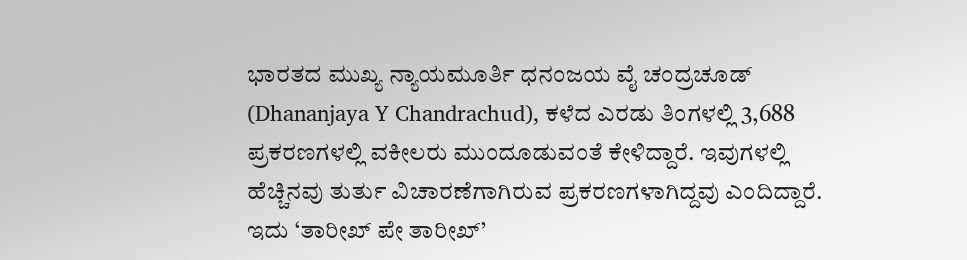ಭಾರತದ ಮುಖ್ಯ ನ್ಯಾಯಮೂರ್ತಿ ಧನಂಜಯ ವೈ ಚಂದ್ರಚೂಡ್ (Dhananjaya Y Chandrachud), ಕಳೆದ ಎರಡು ತಿಂಗಳಲ್ಲಿ 3,688 ಪ್ರಕರಣಗಳಲ್ಲಿ ವಕೀಲರು ಮುಂದೂಡುವಂತೆ ಕೇಳಿದ್ದಾರೆ. ಇವುಗಳಲ್ಲಿ ಹೆಚ್ಚಿನವು ತುರ್ತು ವಿಚಾರಣೆಗಾಗಿರುವ ಪ್ರಕರಣಗಳಾಗಿದ್ದವು ಎಂದಿದ್ದಾರೆ. ಇದು ‘ತಾರೀಖ್ ಪೇ ತಾರೀಖ್’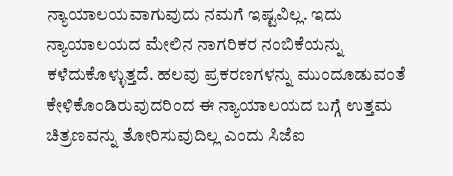ನ್ಯಾಯಾಲಯವಾಗುವುದು ನಮಗೆ ಇಷ್ಟವಿಲ್ಲ. ಇದು ನ್ಯಾಯಾಲಯದ ಮೇಲಿನ ನಾಗರಿಕರ ನಂಬಿಕೆಯನ್ನು ಕಳೆದುಕೊಳ್ಳುತ್ತದೆ. ಹಲವು ಪ್ರಕರಣಗಳನ್ನು ಮುಂದೂಡುವಂತೆ ಕೇಳಿಕೊಂಡಿರುವುದರಿಂದ ಈ ನ್ಯಾಯಾಲಯದ ಬಗ್ಗೆ ಉತ್ತಮ ಚಿತ್ರಣವನ್ನು ತೋರಿಸುವುದಿಲ್ಲ ಎಂದು ಸಿಜೆಐ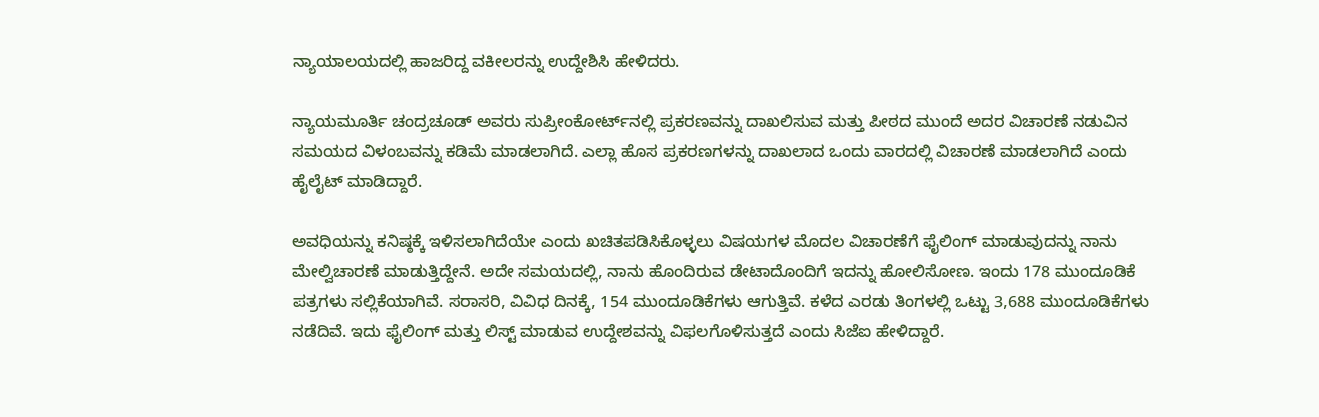ನ್ಯಾಯಾಲಯದಲ್ಲಿ ಹಾಜರಿದ್ದ ವಕೀಲರನ್ನು ಉದ್ದೇಶಿಸಿ ಹೇಳಿದರು.

ನ್ಯಾಯಮೂರ್ತಿ ಚಂದ್ರಚೂಡ್ ಅವರು ಸುಪ್ರೀಂಕೋರ್ಟ್‌ನಲ್ಲಿ ಪ್ರಕರಣವನ್ನು ದಾಖಲಿಸುವ ಮತ್ತು ಪೀಠದ ಮುಂದೆ ಅದರ ವಿಚಾರಣೆ ನಡುವಿನ ಸಮಯದ ವಿಳಂಬವನ್ನು ಕಡಿಮೆ ಮಾಡಲಾಗಿದೆ. ಎಲ್ಲಾ ಹೊಸ ಪ್ರಕರಣಗಳನ್ನು ದಾಖಲಾದ ಒಂದು ವಾರದಲ್ಲಿ ವಿಚಾರಣೆ ಮಾಡಲಾಗಿದೆ ಎಂದು ಹೈಲೈಟ್ ಮಾಡಿದ್ದಾರೆ.

ಅವಧಿಯನ್ನು ಕನಿಷ್ಠಕ್ಕೆ ಇಳಿಸಲಾಗಿದೆಯೇ ಎಂದು ಖಚಿತಪಡಿಸಿಕೊಳ್ಳಲು ವಿಷಯಗಳ ಮೊದಲ ವಿಚಾರಣೆಗೆ ಫೈಲಿಂಗ್ ಮಾಡುವುದನ್ನು ನಾನು ಮೇಲ್ವಿಚಾರಣೆ ಮಾಡುತ್ತಿದ್ದೇನೆ. ಅದೇ ಸಮಯದಲ್ಲಿ, ನಾನು ಹೊಂದಿರುವ ಡೇಟಾದೊಂದಿಗೆ ಇದನ್ನು ಹೋಲಿಸೋಣ. ಇಂದು 178 ಮುಂದೂಡಿಕೆ ಪತ್ರಗಳು ಸಲ್ಲಿಕೆಯಾಗಿವೆ. ಸರಾಸರಿ, ವಿವಿಧ ದಿನಕ್ಕೆ, 154 ಮುಂದೂಡಿಕೆಗಳು ಆಗುತ್ತಿವೆ. ಕಳೆದ ಎರಡು ತಿಂಗಳಲ್ಲಿ ಒಟ್ಟು 3,688 ಮುಂದೂಡಿಕೆಗಳು ನಡೆದಿವೆ. ಇದು ಫೈಲಿಂಗ್ ಮತ್ತು ಲಿಸ್ಟ್ ಮಾಡುವ ಉದ್ದೇಶವನ್ನು ವಿಫಲಗೊಳಿಸುತ್ತದೆ ಎಂದು ಸಿಜೆಐ ಹೇಳಿದ್ದಾರೆ.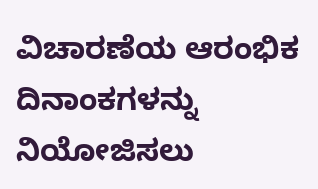ವಿಚಾರಣೆಯ ಆರಂಭಿಕ ದಿನಾಂಕಗಳನ್ನು ನಿಯೋಜಿಸಲು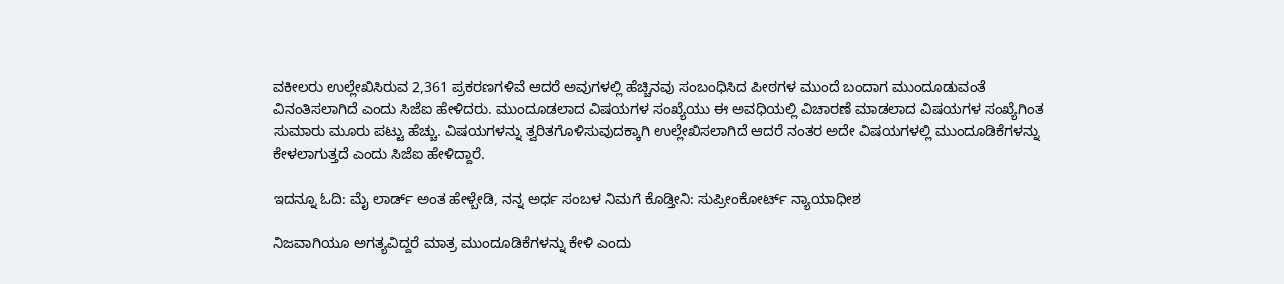ವಕೀಲರು ಉಲ್ಲೇಖಿಸಿರುವ 2,361 ಪ್ರಕರಣಗಳಿವೆ ಆದರೆ ಅವುಗಳಲ್ಲಿ ಹೆಚ್ಚಿನವು ಸಂಬಂಧಿಸಿದ ಪೀಠಗಳ ಮುಂದೆ ಬಂದಾಗ ಮುಂದೂಡುವಂತೆ ವಿನಂತಿಸಲಾಗಿದೆ ಎಂದು ಸಿಜೆಐ ಹೇಳಿದರು. ಮುಂದೂಡಲಾದ ವಿಷಯಗಳ ಸಂಖ್ಯೆಯು ಈ ಅವಧಿಯಲ್ಲಿ ವಿಚಾರಣೆ ಮಾಡಲಾದ ವಿಷಯಗಳ ಸಂಖ್ಯೆಗಿಂತ ಸುಮಾರು ಮೂರು ಪಟ್ಟು ಹೆಚ್ಚು. ವಿಷಯಗಳನ್ನು ತ್ವರಿತಗೊಳಿಸುವುದಕ್ಕಾಗಿ ಉಲ್ಲೇಖಿಸಲಾಗಿದೆ ಆದರೆ ನಂತರ ಅದೇ ವಿಷಯಗಳಲ್ಲಿ ಮುಂದೂಡಿಕೆಗಳನ್ನು ಕೇಳಲಾಗುತ್ತದೆ ಎಂದು ಸಿಜೆಐ ಹೇಳಿದ್ದಾರೆ.

ಇದನ್ನೂ ಓದಿ: ಮೈ ಲಾರ್ಡ್ ಅಂತ ಹೇಳ್ಬೇಡಿ, ನನ್ನ ಅರ್ಧ ಸಂಬಳ ನಿಮಗೆ ಕೊಡ್ತೀನಿ: ಸುಪ್ರೀಂಕೋರ್ಟ್ ನ್ಯಾಯಾಧೀಶ

ನಿಜವಾಗಿಯೂ ಅಗತ್ಯವಿದ್ದರೆ ಮಾತ್ರ ಮುಂದೂಡಿಕೆಗಳನ್ನು ಕೇಳಿ ಎಂದು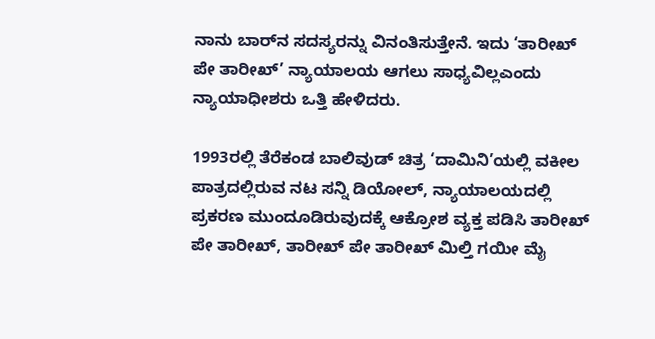ನಾನು ಬಾರ್‌ನ ಸದಸ್ಯರನ್ನು ವಿನಂತಿಸುತ್ತೇನೆ. ಇದು ‘ತಾರೀಖ್ ಪೇ ತಾರೀಖ್’ ನ್ಯಾಯಾಲಯ ಆಗಲು ಸಾಧ್ಯವಿಲ್ಲಎಂದು ನ್ಯಾಯಾಧೀಶರು ಒತ್ತಿ ಹೇಳಿದರು.

1993ರಲ್ಲಿ ತೆರೆಕಂಡ ಬಾಲಿವುಡ್ ಚಿತ್ರ ‘ದಾಮಿನಿ’ಯಲ್ಲಿ ವಕೀಲ ಪಾತ್ರದಲ್ಲಿರುವ ನಟ ಸನ್ನಿ ಡಿಯೋಲ್, ನ್ಯಾಯಾಲಯದಲ್ಲಿ ಪ್ರಕರಣ ಮುಂದೂಡಿರುವುದಕ್ಕೆ ಆಕ್ರೋಶ ವ್ಯಕ್ತ ಪಡಿಸಿ ತಾರೀಖ್ ಪೇ ತಾರೀಖ್, ತಾರೀಖ್ ಪೇ ತಾರೀಖ್ ಮಿಲ್ತಿ ಗಯೀ ಮೈ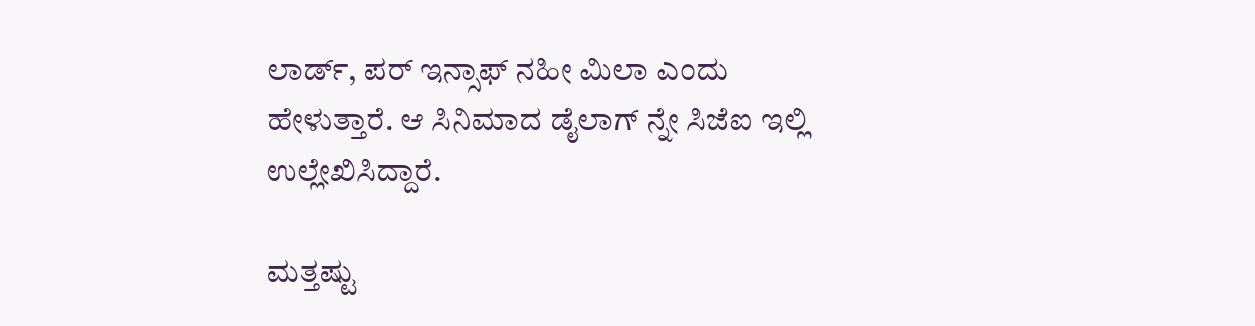ಲಾರ್ಡ್, ಪರ್ ಇನ್ಸಾಫ್ ನಹೀ ಮಿಲಾ ಎಂದು ಹೇಳುತ್ತಾರೆ. ಆ ಸಿನಿಮಾದ ಡೈಲಾಗ್ ನ್ನೇ ಸಿಜೆಐ ಇಲ್ಲಿ ಉಲ್ಲೇಖಿಸಿದ್ದಾರೆ.

ಮತ್ತಷ್ಟು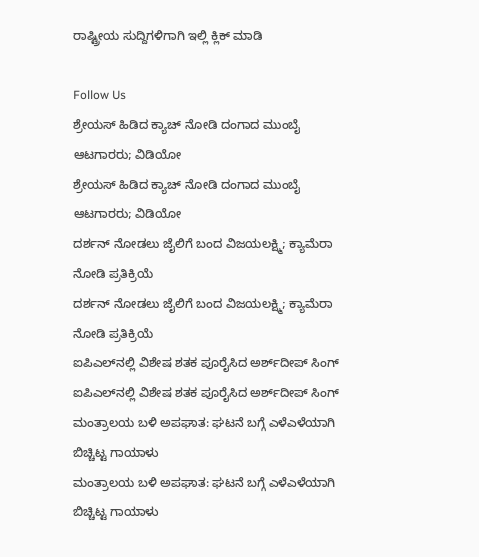ರಾಷ್ಟ್ರೀಯ ಸುದ್ದಿಗಳಿಗಾಗಿ ಇಲ್ಲಿ ಕ್ಲಿಕ್ ಮಾಡಿ

Follow Us
ಶ್ರೇಯಸ್ ಹಿಡಿದ ಕ್ಯಾಚ್ ನೋಡಿ ದಂಗಾದ ಮುಂಬೈ ಆಟಗಾರರು; ವಿಡಿಯೋ
ಶ್ರೇಯಸ್ ಹಿಡಿದ ಕ್ಯಾಚ್ ನೋಡಿ ದಂಗಾದ ಮುಂಬೈ ಆಟಗಾರರು; ವಿಡಿಯೋ
ದರ್ಶನ್ ನೋಡಲು ಜೈಲಿಗೆ ಬಂದ ವಿಜಯಲಕ್ಷ್ಮಿ; ಕ್ಯಾಮೆರಾ ನೋಡಿ ಪ್ರತಿಕ್ರಿಯೆ
ದರ್ಶನ್ ನೋಡಲು ಜೈಲಿಗೆ ಬಂದ ವಿಜಯಲಕ್ಷ್ಮಿ; ಕ್ಯಾಮೆರಾ ನೋಡಿ ಪ್ರತಿಕ್ರಿಯೆ
ಐಪಿಎಲ್‌ನಲ್ಲಿ ವಿಶೇಷ ಶತಕ ಪೂರೈಸಿದ ಅರ್ಶ್‌ದೀಪ್ ಸಿಂಗ್
ಐಪಿಎಲ್‌ನಲ್ಲಿ ವಿಶೇಷ ಶತಕ ಪೂರೈಸಿದ ಅರ್ಶ್‌ದೀಪ್ ಸಿಂಗ್
ಮಂತ್ರಾಲಯ ಬಳಿ ಅಪಘಾತ: ಘಟನೆ ಬಗ್ಗೆ ಎಳೆಎಳೆಯಾಗಿ ಬಿಚ್ಚಿಟ್ಟ ಗಾಯಾಳು
ಮಂತ್ರಾಲಯ ಬಳಿ ಅಪಘಾತ: ಘಟನೆ ಬಗ್ಗೆ ಎಳೆಎಳೆಯಾಗಿ ಬಿಚ್ಚಿಟ್ಟ ಗಾಯಾಳು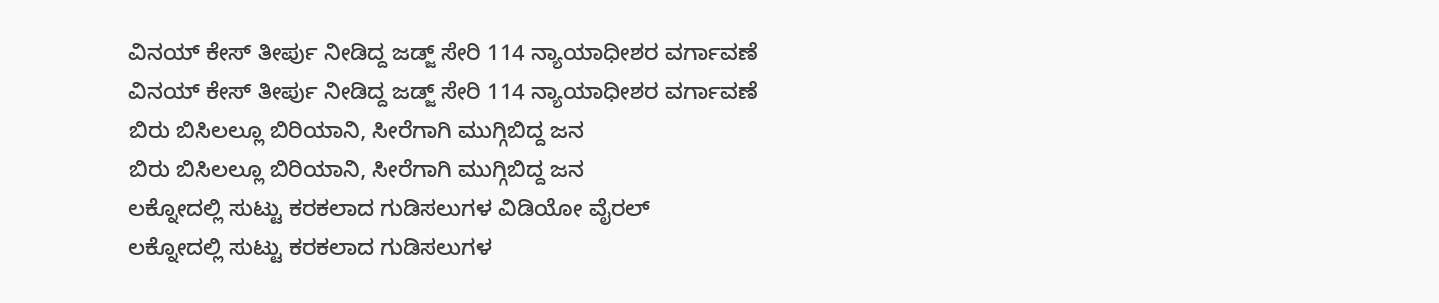ವಿನಯ್ ಕೇಸ್‌ ತೀರ್ಪು ನೀಡಿದ್ದ ಜಡ್ಜ್ ಸೇರಿ 114 ನ್ಯಾಯಾಧೀಶರ ವರ್ಗಾವಣೆ
ವಿನಯ್ ಕೇಸ್‌ ತೀರ್ಪು ನೀಡಿದ್ದ ಜಡ್ಜ್ ಸೇರಿ 114 ನ್ಯಾಯಾಧೀಶರ ವರ್ಗಾವಣೆ
ಬಿರು ಬಿಸಿಲಲ್ಲೂ ಬಿರಿಯಾನಿ, ಸೀರೆಗಾಗಿ ಮುಗ್ಗಿಬಿದ್ದ ಜನ
ಬಿರು ಬಿಸಿಲಲ್ಲೂ ಬಿರಿಯಾನಿ, ಸೀರೆಗಾಗಿ ಮುಗ್ಗಿಬಿದ್ದ ಜನ
ಲಕ್ನೋದಲ್ಲಿ ಸುಟ್ಟು ಕರಕಲಾದ ಗುಡಿಸಲುಗಳ ವಿಡಿಯೋ ವೈರಲ್
ಲಕ್ನೋದಲ್ಲಿ ಸುಟ್ಟು ಕರಕಲಾದ ಗುಡಿಸಲುಗಳ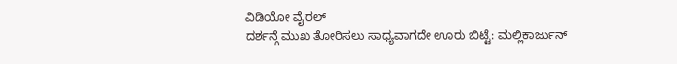ವಿಡಿಯೋ ವೈರಲ್
ದರ್ಶನ್ಗೆ ಮುಖ ತೋರಿಸಲು ಸಾಧ್ಯವಾಗದೇ ಊರು ಬಿಟ್ಟೆ: ಮಲ್ಲಿಕಾರ್ಜುನ್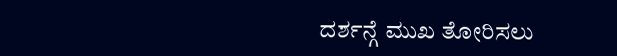ದರ್ಶನ್ಗೆ ಮುಖ ತೋರಿಸಲು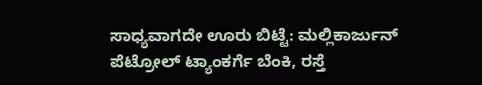ಸಾಧ್ಯವಾಗದೇ ಊರು ಬಿಟ್ಟೆ: ಮಲ್ಲಿಕಾರ್ಜುನ್
ಪೆಟ್ರೋಲ್ ಟ್ಯಾಂಕರ್ಗೆ ಬೆಂಕಿ, ರಸ್ತೆ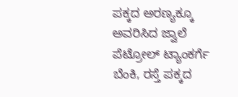ಪಕ್ಕದ ಅರಣ್ಯಕ್ಕೂ ಅವರಿಸಿದ ಜ್ವಾಲೆ
ಪೆಟ್ರೋಲ್ ಟ್ಯಾಂಕರ್ಗೆ ಬೆಂಕಿ, ರಸ್ತೆ ಪಕ್ಕದ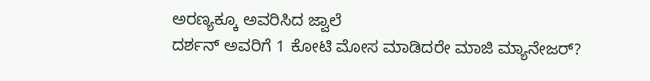ಅರಣ್ಯಕ್ಕೂ ಅವರಿಸಿದ ಜ್ವಾಲೆ
ದರ್ಶನ್ ಅವರಿಗೆ 1 ಕೋಟಿ ಮೋಸ ಮಾಡಿದರೇ ಮಾಜಿ ಮ್ಯಾನೇಜರ್?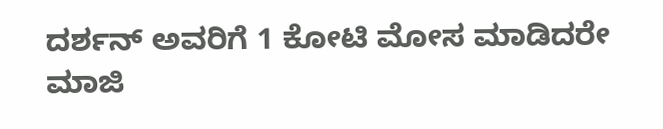ದರ್ಶನ್ ಅವರಿಗೆ 1 ಕೋಟಿ ಮೋಸ ಮಾಡಿದರೇ ಮಾಜಿ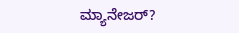ಮ್ಯಾನೇಜರ್?